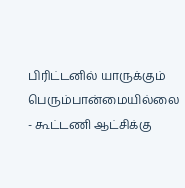பிரிட்டனில் யாருக்கும் பெரும்பான்மையில்லை - கூட்டணி ஆட்சிக்கு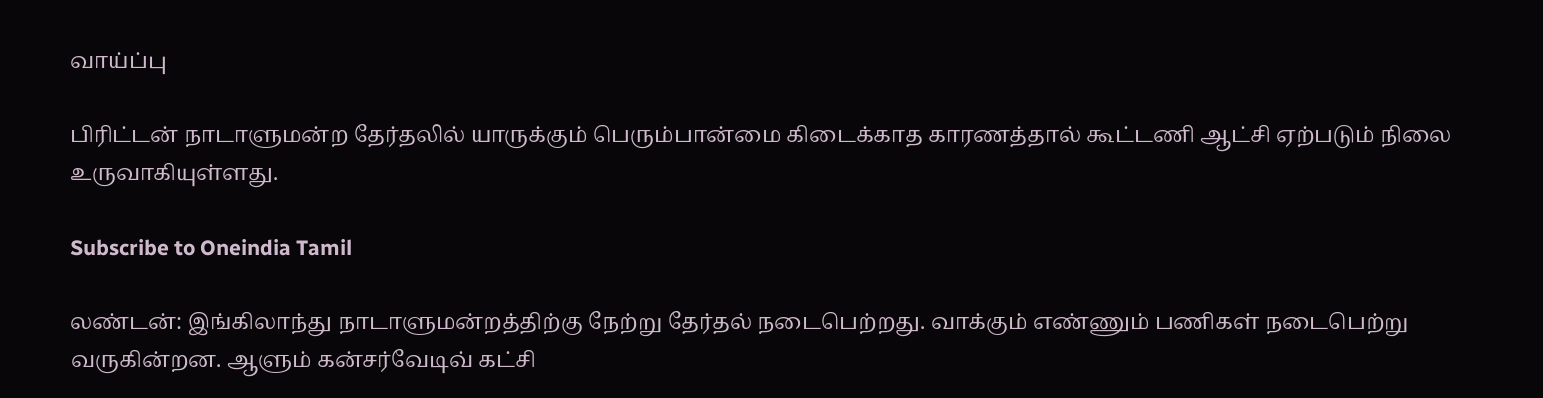வாய்ப்பு

பிரிட்டன் நாடாளுமன்ற தேர்தலில் யாருக்கும் பெரும்பான்மை கிடைக்காத காரணத்தால் கூட்டணி ஆட்சி ஏற்படும் நிலை உருவாகியுள்ளது.

Subscribe to Oneindia Tamil

லண்டன்: இங்கிலாந்து நாடாளுமன்றத்திற்கு நேற்று தேர்தல் நடைபெற்றது. வாக்கும் எண்ணும் பணிகள் நடைபெற்று வருகின்றன. ஆளும் கன்சர்வேடிவ் கட்சி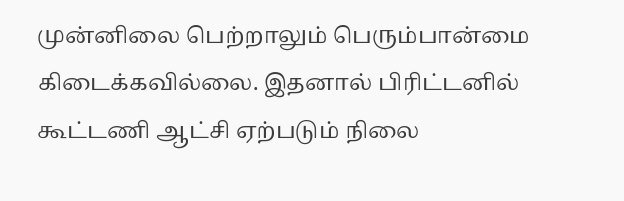முன்னிலை பெற்றாலும் பெரும்பான்மை கிடைக்கவில்லை. இதனால் பிரிட்டனில் கூட்டணி ஆட்சி ஏற்படும் நிலை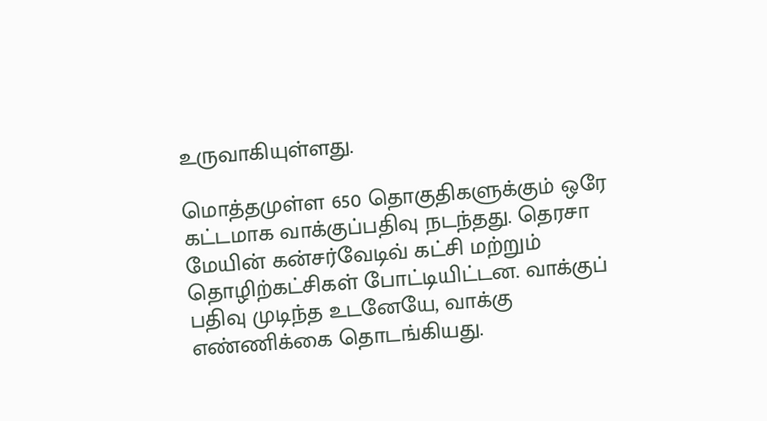உருவாகியுள்ளது.

மொத்தமுள்ள 650 தொகுதிகளுக்கும் ஒரே கட்டமாக வாக்குப்பதிவு நடந்தது. தெரசா மேயின் கன்சர்வேடிவ் கட்சி மற்றும் தொழிற்கட்சிகள் போட்டியிட்டன. வாக்குப் பதிவு முடிந்த உடனேயே, வாக்கு எண்ணிக்கை தொடங்கியது.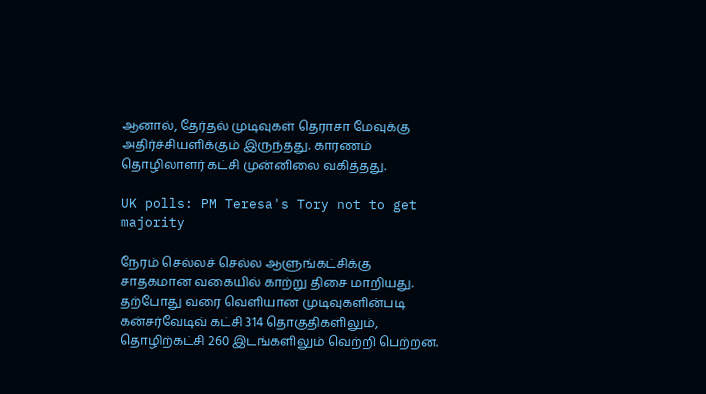ஆனால், தேர்தல் முடிவுகள் தெராசா மேவுக்கு அதிர்ச்சியளிக்கும் இருந்தது. காரணம் தொழிலாளர் கட்சி முன்னிலை வகித்தது.

UK polls: PM Teresa's Tory not to get majority

நேரம் செல்லச் செல்ல ஆளுங்கட்சிக்கு சாதகமான வகையில் காற்று திசை மாறியது. தற்போது வரை வெளியான முடிவுகளின்படி கன்சர்வேடிவ் கட்சி 314 தொகுதிகளிலும், தொழிற்கட்சி 260 இடங்களிலும் வெற்றி பெற்றன.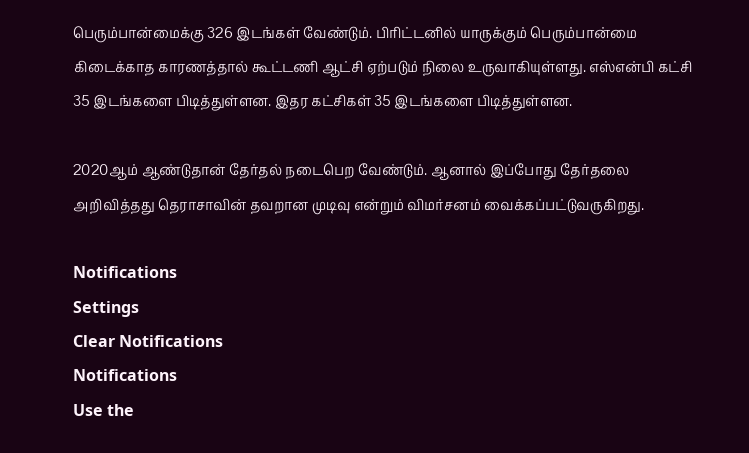பெரும்பான்மைக்கு 326 இடங்கள் வேண்டும். பிரிட்டனில் யாருக்கும் பெரும்பான்மை கிடைக்காத காரணத்தால் கூட்டணி ஆட்சி ஏற்படும் நிலை உருவாகியுள்ளது. எஸ்என்பி கட்சி 35 இடங்களை பிடித்துள்ளன. இதர கட்சிகள் 35 இடங்களை பிடித்துள்ளன.

2020ஆம் ஆண்டுதான் தேர்தல் நடைபெற வேண்டும். ஆனால் இப்போது தேர்தலை அறிவித்தது தெராசாவின் தவறான முடிவு என்றும் விமர்சனம் வைக்கப்பட்டுவருகிறது.

Notifications
Settings
Clear Notifications
Notifications
Use the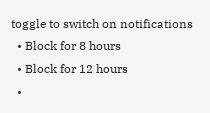toggle to switch on notifications
  • Block for 8 hours
  • Block for 12 hours
  •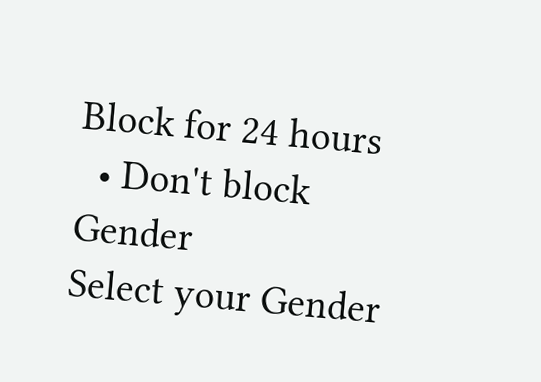Block for 24 hours
  • Don't block
Gender
Select your Gender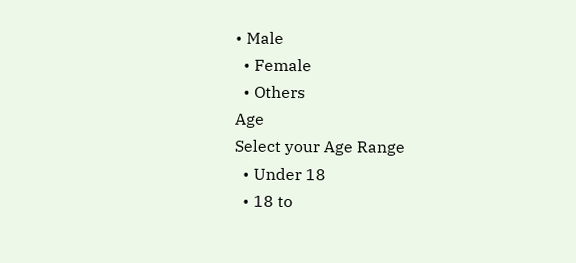• Male
  • Female
  • Others
Age
Select your Age Range
  • Under 18
  • 18 to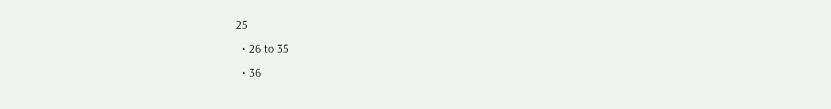25
  • 26 to 35
  • 36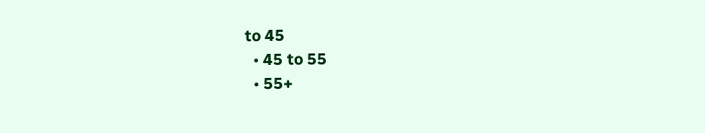to 45
  • 45 to 55
  • 55+